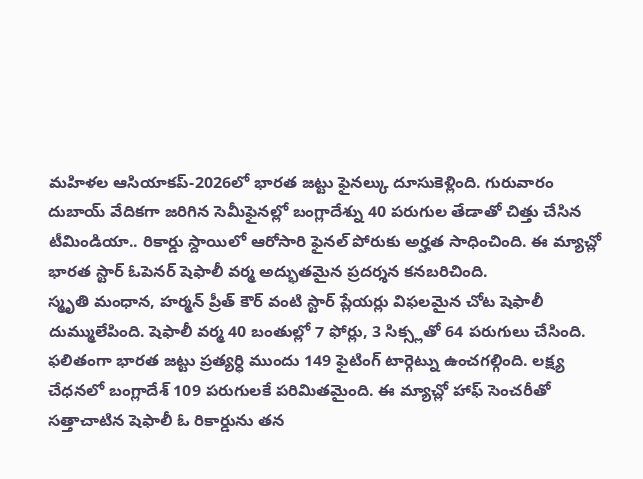మహిళల ఆసియాకప్-2026లో భారత జట్టు ఫైనల్కు దూసుకెళ్లింది. గురువారం దుబాయ్ వేదికగా జరిగిన సెమీఫైనల్లో బంగ్లాదేశ్ను 40 పరుగుల తేడాతో చిత్తు చేసిన టీమిండియా.. రికార్డు స్దాయిలో ఆరోసారి ఫైనల్ పోరుకు అర్హత సాధించింది. ఈ మ్యాచ్లో భారత స్టార్ ఓపెనర్ షెఫాలీ వర్మ అద్భుతమైన ప్రదర్శన కనబరిచింది.
స్మృతి మంధాన, హర్మన్ ప్రీత్ కౌర్ వంటి స్టార్ ప్లేయర్లు విఫలమైన చోట షెఫాలీ దుమ్ములేపింది. షెఫాలీ వర్మ 40 బంతుల్లో 7 ఫోర్లు, 3 సిక్స్లతో 64 పరుగులు చేసింది. ఫలితంగా భారత జట్టు ప్రత్యర్ధి ముందు 149 ఫైటింగ్ టార్గెట్ను ఉంచగల్గింది. లక్ష్య చేధనలో బంగ్లాదేశ్ 109 పరుగులకే పరిమితమైంది. ఈ మ్యాచ్లో హాఫ్ సెంచరీతో సత్తాచాటిన షెఫాలీ ఓ రికార్డును తన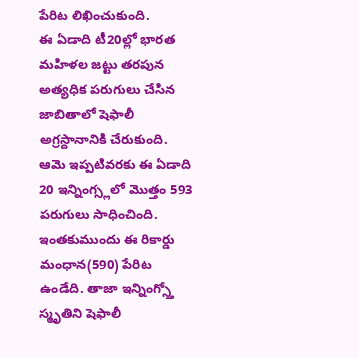పేరిట లిఖించుకుంది.
ఈ ఏడాది టీ20ల్లో భారత మహిళల జట్టు తరపున అత్యధిక పరుగులు చేసిన జాబితాలో షెఫాలీ అగ్రస్దానానికి చేరుకుంది. ఆమె ఇప్పటివరకు ఈ ఏడాది 20 ఇన్నింగ్స్లలో మొత్తం 593 పరుగులు సాధించింది. ఇంతకుముందు ఈ రికార్డు మంధాన(590) పేరిట ఉండేది. తాజా ఇన్నింగ్స్తో స్మృతిని షెఫాలీ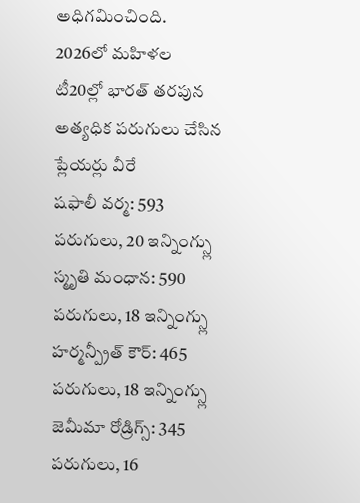అధిగమించింది.
2026లో మహిళల టీ20ల్లో భారత్ తరపున అత్యధిక పరుగులు చేసిన ప్లేయర్లు వీరే
షఫాలీ వర్మ: 593 పరుగులు, 20 ఇన్నింగ్స్లు
స్మృతి మంధాన: 590 పరుగులు, 18 ఇన్నింగ్స్లు
హర్మన్ప్రీత్ కౌర్: 465 పరుగులు, 18 ఇన్నింగ్స్లు
జెమీమా రోడ్రిగ్స్: 345 పరుగులు, 16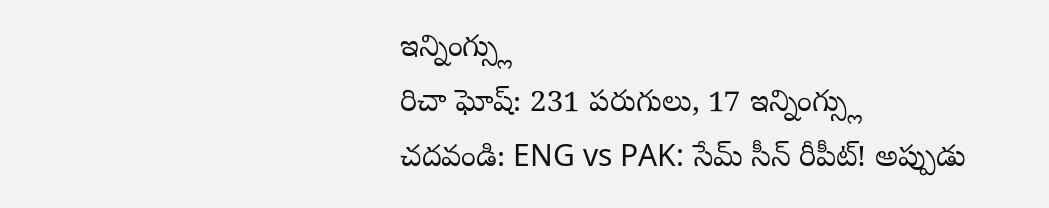ఇన్నింగ్స్లు
రిచా ఘోష్: 231 పరుగులు, 17 ఇన్నింగ్స్లు
చదవండి: ENG vs PAK: సేమ్ సీన్ రీపీట్! అప్పుడు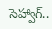సెహ్వాగ్..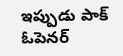ఇప్పుడు పాక్ ఓపెనర్